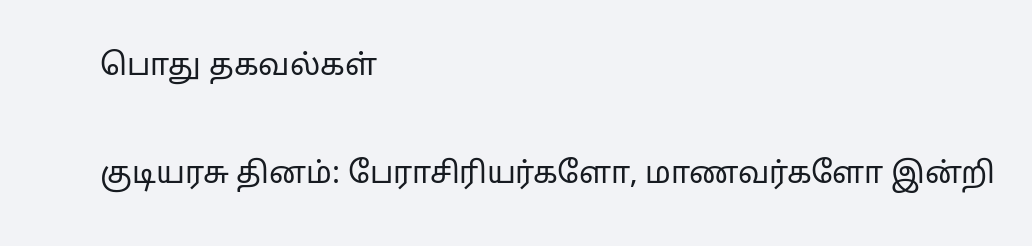பொது தகவல்கள்

குடியரசு தினம்: பேராசிரியர்களோ, மாணவர்களோ இன்றி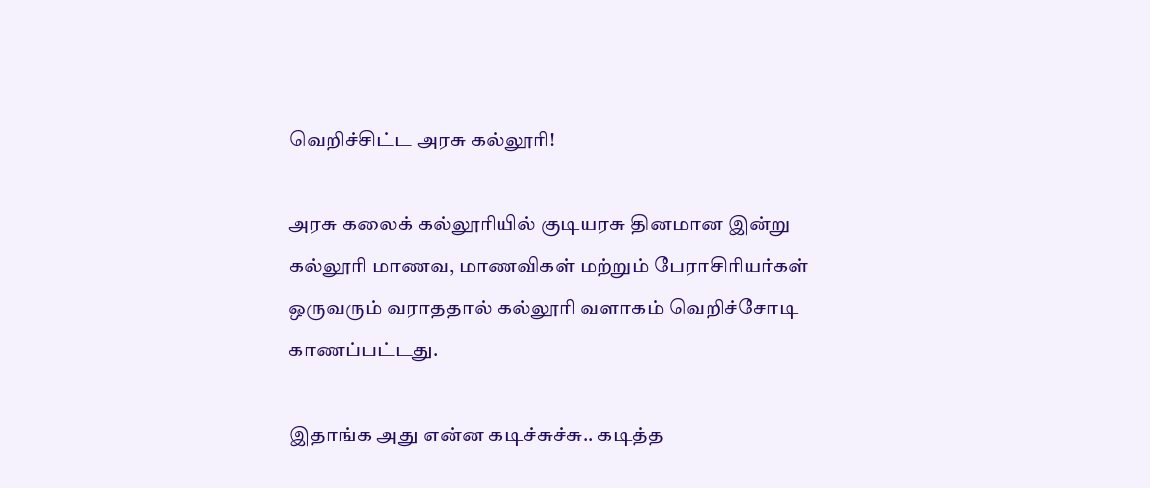வெறிச்சிட்ட அரசு கல்லூரி!

அரசு கலைக் கல்லூரியில் குடியரசு தினமான இன்று கல்லூரி மாணவ, மாணவிகள் மற்றும் பேராசிரியர்கள் ஒருவரும் வராததால் கல்லூரி வளாகம் வெறிச்சோடி காணப்பட்டது.

இதாங்க அது என்ன கடிச்சுச்சு.. கடித்த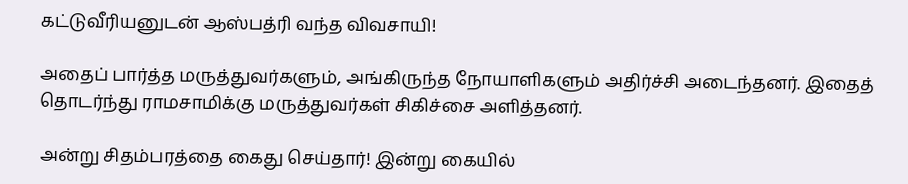கட்டுவீரியனுடன் ஆஸ்பத்ரி வந்த விவசாயி!

அதைப் பார்த்த மருத்துவர்களும், அங்கிருந்த நோயாளிகளும் அதிர்ச்சி அடைந்தனர். இதைத் தொடர்ந்து ராமசாமிக்கு மருத்துவர்கள் சிகிச்சை அளித்தனர்.

அன்று சிதம்பரத்தை கைது செய்தார்! இன்று கையில்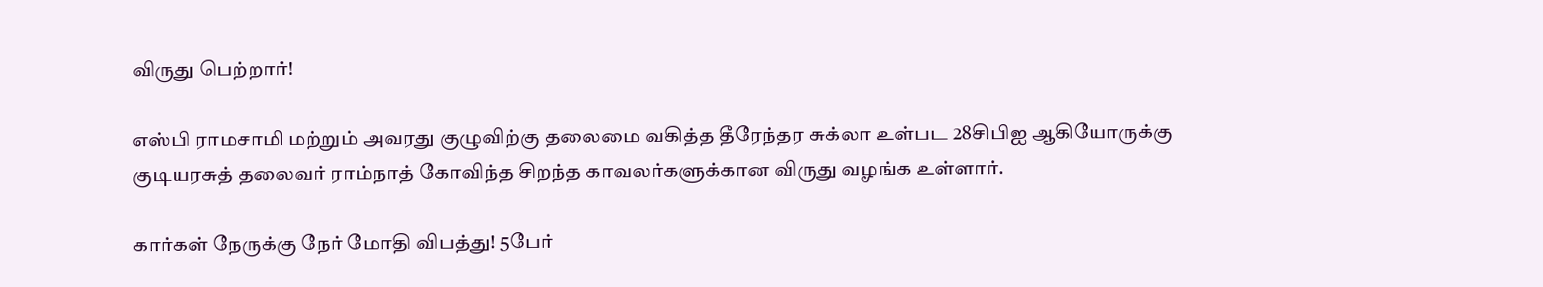விருது பெற்றார்!

எஸ்பி ராமசாமி மற்றும் அவரது குழுவிற்கு தலைமை வகித்த தீரேந்தர சுக்லா உள்பட 28சிபிஐ ஆகியோருக்கு குடியரசுத் தலைவர் ராம்நாத் கோவிந்த சிறந்த காவலர்களுக்கான விருது வழங்க உள்ளார்.

கார்கள் நேருக்கு நேர் மோதி விபத்து! 5பேர்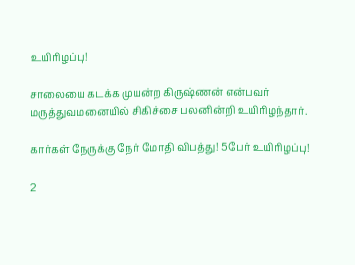உயிரிழப்பு!

சாலையை கடக்க முயன்ற கிருஷ்ணன் என்பவர் மருத்துவமனையில் சிகிச்சை பலனின்றி உயிரிழந்தார்.

கார்கள் நேருக்கு நேர் மோதி விபத்து! 5பேர் உயிரிழப்பு!

2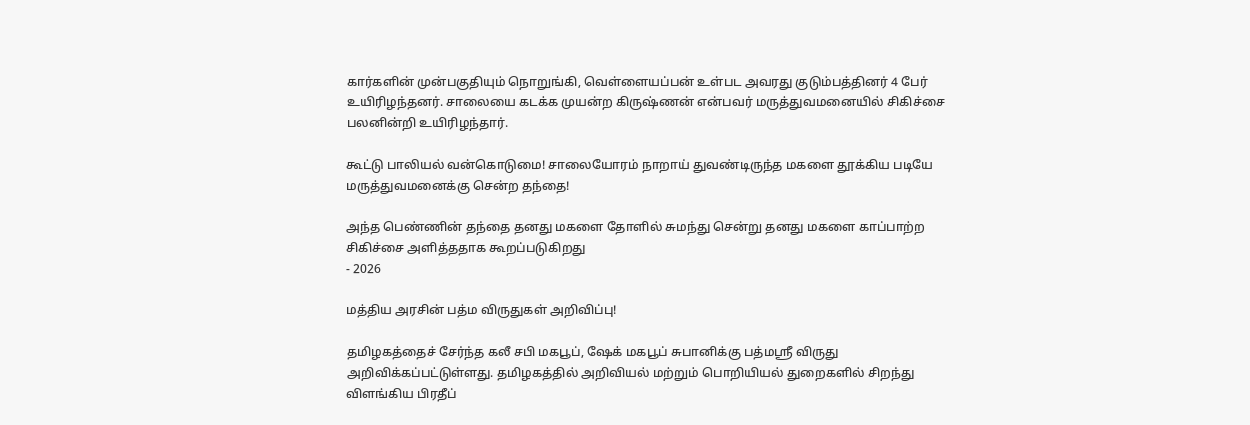கார்களின் முன்பகுதியும் நொறுங்கி, வெள்ளையப்பன் உள்பட அவரது குடும்பத்தினர் 4 பேர் உயிரிழந்தனர். சாலையை கடக்க முயன்ற கிருஷ்ணன் என்பவர் மருத்துவமனையில் சிகிச்சை பலனின்றி உயிரிழந்தார்.

கூட்டு பாலியல் வன்கொடுமை! சாலையோரம் நாறாய் துவண்டிருந்த மகளை தூக்கிய படியே மருத்துவமனைக்கு சென்ற தந்தை!

அந்த பெண்ணின் தந்தை தனது மகளை தோளில் சுமந்து சென்று தனது மகளை காப்பாற்ற சிகிச்சை அளித்ததாக கூறப்படுகிறது
- 2026

மத்திய அரசின் பத்ம விருதுகள் அறிவிப்பு!

தமிழகத்தைச் சேர்ந்த கலீ சபி மகபூப், ஷேக் மகபூப் சுபானிக்கு பத்மஸ்ரீ விருது அறிவிக்கப்பட்டுள்ளது. தமிழகத்தில் அறிவியல் மற்றும் பொறியியல் துறைகளில் சிறந்து விளங்கிய பிரதீப்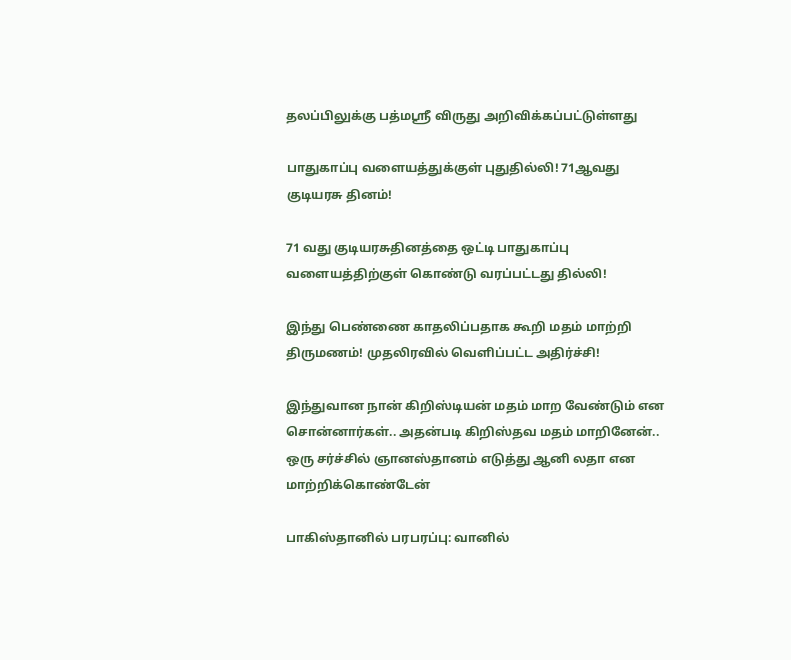தலப்பிலுக்கு பத்மஸ்ரீ விருது அறிவிக்கப்பட்டுள்ளது

பாதுகாப்பு வளையத்துக்குள் புதுதில்லி! 71ஆவது குடியரசு தினம்!

71 வது குடியரசுதினத்தை ஒட்டி பாதுகாப்பு வளையத்திற்குள் கொண்டு வரப்பட்டது தில்லி!

இந்து பெண்ணை காதலிப்பதாக கூறி மதம் மாற்றி திருமணம்! முதலிரவில் வெளிப்பட்ட அதிர்ச்சி!

இந்துவான நான் கிறிஸ்டியன் மதம் மாற வேண்டும் என சொன்னார்கள்.. அதன்படி கிறிஸ்தவ மதம் மாறினேன்.. ஒரு சர்ச்சில் ஞானஸ்தானம் எடுத்து ஆனி லதா என மாற்றிக்கொண்டேன்

பாகிஸ்தானில் பரபரப்பு: வானில்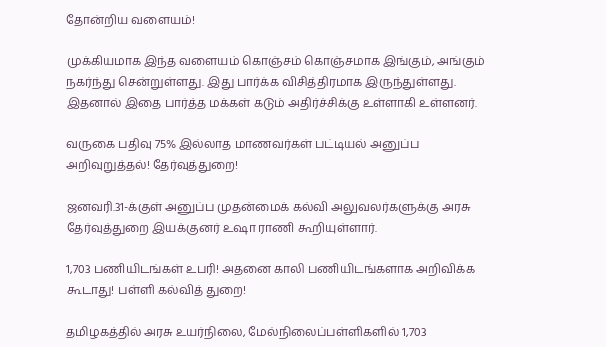தோன்றிய வளையம்!

முக்கியமாக இந்த வளையம் கொஞ்சம் கொஞ்சமாக இங்கும், அங்கும் நகர்ந்து சென்றுள்ளது. இது பார்க்க விசித்திரமாக இருந்துள்ளது. இதனால் இதை பார்த்த மக்கள் கடும் அதிர்ச்சிக்கு உள்ளாகி உள்ளனர்.

வருகை பதிவு 75% இல்லாத மாணவர்கள் பட்டியல் அனுப்ப அறிவுறுத்தல்! தேர்வுத்துறை!

ஜனவரி.31-க்குள் அனுப்ப முதன்மைக் கல்வி அலுவலர்களுக்கு அரசு தேர்வுத்துறை இயக்குனர் உஷா ராணி கூறியுள்ளார்.

1,703 பணியிடங்கள் உபரி! அதனை காலி பணியிடங்களாக அறிவிக்க கூடாது! பள்ளி கல்வித் துறை!

தமிழகத்தில் அரசு உயர்நிலை, மேல்நிலைப்பள்ளிகளில் 1,703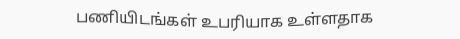பணியிடங்கள் உபரியாக உள்ளதாக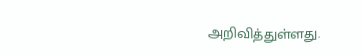அறிவித்துள்ளது.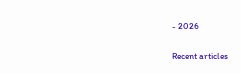- 2026

Recent articles